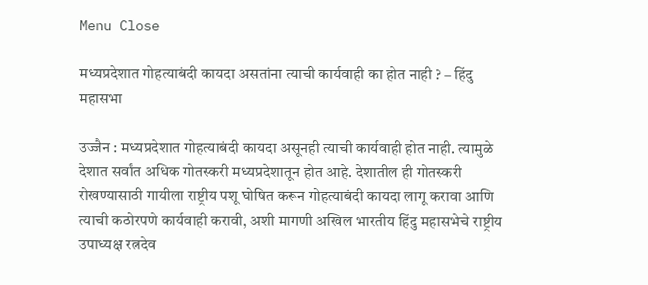Menu Close

मध्यप्रदेशात गोहत्याबंदी कायदा असतांना त्याची कार्यवाही का होत नाही ? – हिंदु महासभा

उज्जैन : मध्यप्रदेशात गोहत्याबंदी कायदा असूनही त्याची कार्यवाही होत नाही. त्यामुळे देशात सर्वांत अधिक गोतस्करी मध्यप्रदेशातून होत आहे. देशातील ही गोतस्करी रोखण्यासाठी गायीला राष्ट्रीय पशू घोषित करून गोहत्याबंदी कायदा लागू करावा आणि त्याची कठोरपणे कार्यवाही करावी, अशी मागणी अखिल भारतीय हिंदु महासभेचे राष्ट्रीय उपाध्यक्ष रत्नदेव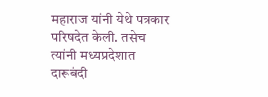महाराज यांनी येथे पत्रकार परिषदेत केली. तसेच त्यांनी मध्यप्रदेशात दारूबंदी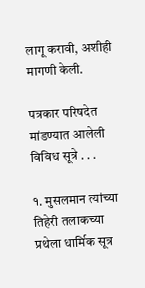लागू करावी, अशीही मागणी केली.

पत्रकार परिषदेत मांडण्यात आलेली विविध सूत्रे . . .

१. मुसलमान त्यांच्या तिहेरी तलाकच्या प्रथेला धार्मिक सूत्र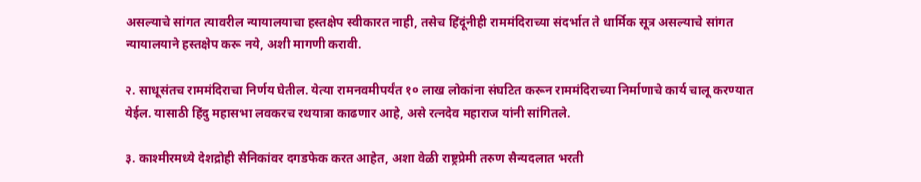असल्याचे सांगत त्यावरील न्यायालयाचा हस्तक्षेप स्वीकारत नाही, तसेच हिंदूंनीही राममंदिराच्या संदर्भात ते धार्मिक सूत्र असल्याचे सांगत न्यायालयाने हस्तक्षेप करू नये, अशी मागणी करावी.

२. साधूसंतच राममंदिराचा निर्णय घेतील. येत्या रामनवमीपर्यंत १० लाख लोकांना संघटित करून राममंदिराच्या निर्माणाचे कार्य चालू करण्यात येईल. यासाठी हिंदु महासभा लवकरच रथयात्रा काढणार आहे, असे रत्नदेव महाराज यांनी सांगितले.

३. काश्मीरमध्ये देशद्रोही सैनिकांवर दगडफेक करत आहेत, अशा वेळी राष्ट्रप्रेमी तरुण सैन्यदलात भरती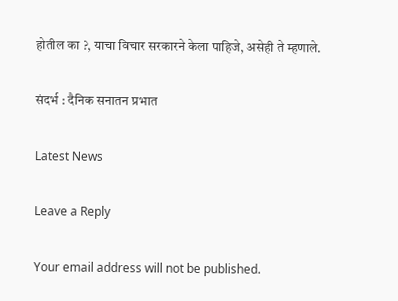होतील का ?, याचा विचार सरकारने केला पाहिजे, असेही ते म्हणाले.

संदर्भ : दैनिक सनातन प्रभात

Latest News

Leave a Reply

Your email address will not be published.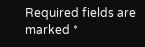Required fields are marked *